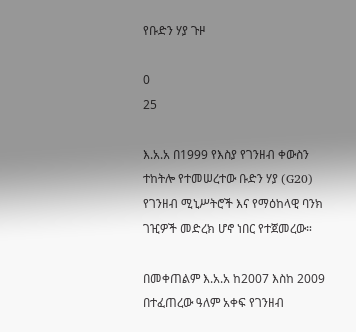የቡድን ሃያ ጉዞ

0
25

እ.አ.አ በ1999 የእስያ የገንዘብ ቀውስን ተከትሎ የተመሠረተው ቡድን ሃያ (G20) የገንዘብ ሚኒሥትሮች እና የማዕከላዊ ባንክ ገዢዎች መድረክ ሆኖ ነበር የተጀመረው።

በመቀጠልም እ.አ.አ ከ2007 እስከ 2009 በተፈጠረው ዓለም አቀፍ የገንዘብ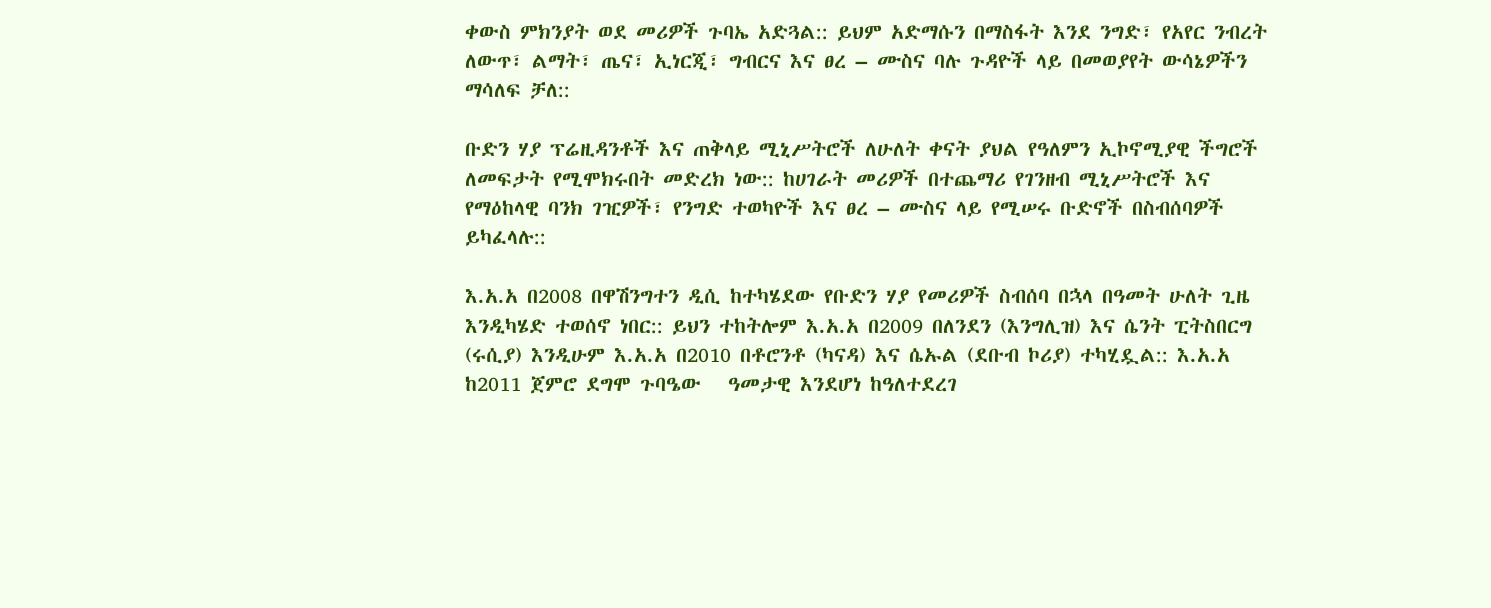ቀውስ ምክንያት ወደ መሪዎች ጉባኤ አድጓል:: ይህም አድማሱን በማስፋት እንደ ንግድ፣ የአየር ንብረት ለውጥ፣ ልማት፣ ጤና፣ ኢነርጂ፣ ግብርና እና ፀረ – ሙስና ባሉ ጉዳዮች ላይ በመወያየት ውሳኔዎችን ማሳለፍ ቻለ::

ቡድን ሃያ ፕሬዚዳንቶች እና ጠቅላይ ሚኒሥትሮች ለሁለት ቀናት ያህል የዓለምን ኢኮኖሚያዊ ችግሮች ለመፍታት የሚሞክሩበት መድረክ ነው:: ከሀገራት መሪዎች በተጨማሪ የገንዘብ ሚኒሥትሮች እና የማዕከላዊ ባንክ ገዢዎች፣ የንግድ ተወካዮች እና ፀረ – ሙስና ላይ የሚሠሩ ቡድኖች በስብሰባዎች ይካፈላሉ::

እ.አ.አ በ2008 በዋሽንግተን ዲሲ ከተካሄደው የቡድን ሃያ የመሪዎች ስብሰባ በኋላ በዓመት ሁለት ጊዜ እንዲካሄድ ተወሰኖ ነበር:: ይህን ተከትሎም እ.አ.አ በ2009 በለንደን (እንግሊዝ) እና ሴንት ፒትስበርግ (ሩሲያ) እንዲሁም እ.አ.አ በ2010 በቶሮንቶ (ካናዳ) እና ሴኡል (ደቡብ ኮሪያ) ተካሂዷል:: እ.አ.አ ከ2011 ጀምሮ ደግሞ ጉባዔው   ዓመታዊ እንደሆነ ከዓለተደረገ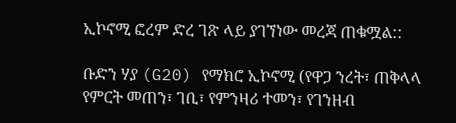ኢኮኖሚ ፎረም ድረ ገጽ ላይ ያገኘነው መረጃ ጠቁሟል::

ቡድን ሃያ (G20) የማክሮ ኢኮኖሚ (የዋጋ ንረት፣ ጠቅላላ የምርት መጠን፣ ገቢ፣ የምንዛሪ ተመን፣ የገንዘብ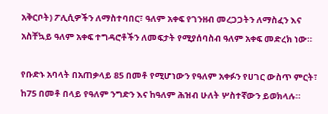አቅርቦት) ፖሊሲዎችን ለማስተባበር፣ ዓለም አቀፍ የገንዘብ መረጋጋትን ለማስፈን እና አስቸኳይ ዓለም አቀፍ ተግዳሮቶችን ለመፍታት የሚያሰባስብ ዓለም አቀፍ መድረክ ነው።

የቡድኑ አባላት በአጠቃላይ 85 በመቶ የሚሆነውን የዓለም አቀፉን የሀገር ውስጥ ምርት፣ ከ75 በመቶ በላይ የዓለም ንግድን እና ከዓለም ሕዝብ ሁለት ሦስተኛውን ይወክላሉ።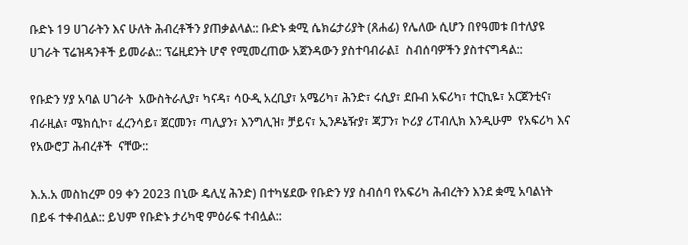ቡድኑ 19 ሀገራትን እና ሁለት ሕብረቶችን ያጠቃልላል:: ቡድኑ ቋሚ ሴክሬታሪያት (ጸሐፊ) የሌለው ሲሆን በየዓመቱ በተለያዩ ሀገራት ፕሬዝዳንቶች ይመራል:: ፕሬዚደንት ሆኖ የሚመረጠው አጀንዳውን ያስተባብራል፤  ስብሰባዎችን ያስተናግዳል::

የቡድን ሃያ አባል ሀገራት  አውስትራሊያ፣ ካናዳ፣ ሳዑዲ አረቢያ፣ አሜሪካ፣ ሕንድ፣ ሩሲያ፣ ደቡብ አፍሪካ፣ ተርኪዬ፣ አርጀንቲና፣ ብራዚል፣ ሜክሲኮ፣ ፈረንሳይ፣ ጀርመን፣ ጣሊያን፣ እንግሊዝ፣ ቻይና፣ ኢንዶኔዥያ፣ ጃፓን፣ ኮሪያ ሪፐብሊክ እንዲሁም  የአፍሪካ እና የአውሮፓ ሕብረቶች  ናቸው::

እ.አ.አ መስከረም 09 ቀን 2023 በኒው ዴሊሂ ሕንድ) በተካሄደው የቡድን ሃያ ስብሰባ የአፍሪካ ሕብረትን እንደ ቋሚ አባልነት በይፋ ተቀብሏል:: ይህም የቡድኑ ታሪካዊ ምዕራፍ ተብሏል::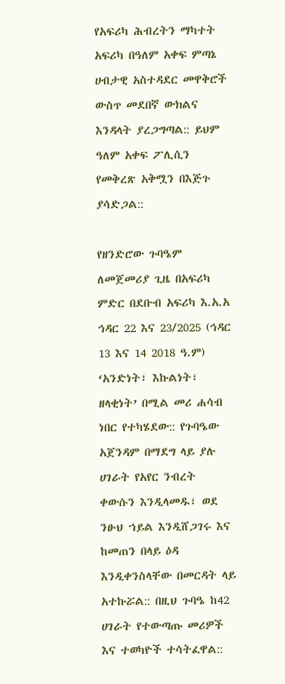የአፍሪካ ሕብረትን ማካተት አፍሪካ በዓለም አቀፍ ምጣኔ ሀብታዊ አስተዳደር መዋቅሮች ውስጥ መደበኛ ውክልና እንዳላት ያረጋግጣል:: ይህም ዓለም አቀፍ ፖሊሲን የመቅረጽ አቅሟን በእጅጉ ያሳድጋል::

የዘንድሮው ጉባዔም ለመጀመሪያ ጊዜ በአፍሪካ ምድር በደቡብ አፍሪካ እ.አ.አ ኅዳር 22 እና 23/2025 (ኅዳር 13 እና 14 2018 ዓ.ም) ‘አንድነት፣ እኩልነት፣ ዘላቂነት’ በሚል መሪ ሐሳብ ነበር የተካሄደው:: የጉባዔው አጀንዳም በማደግ ላይ ያሉ ሀገራት የአየር ንብረት ቀውሱን እንዲላመዱ፣ ወደ ንፁህ ኀይል እንዲሸጋገሩ እና ከመጠን በላይ ዕዳ እንዲቀንስላቸው በመርዳት ላይ አተኩሯል:: በዚህ ጉባዔ ከ42 ሀገራት የተውጣጡ መሪዎች እና ተወካዮች ተሳትፈዋል::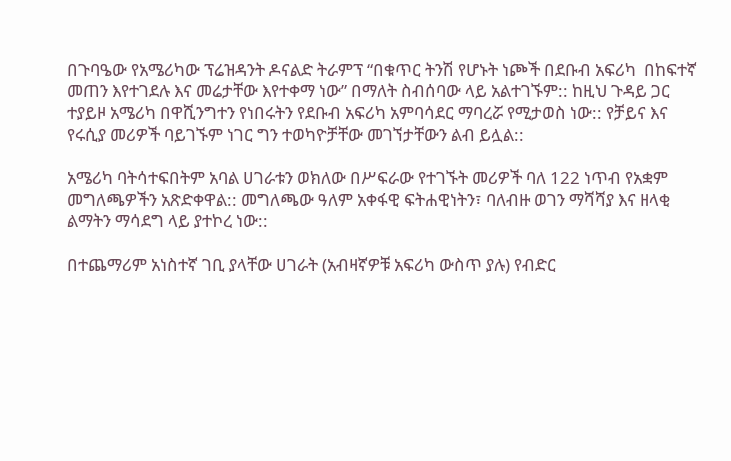በጉባዔው የአሜሪካው ፕሬዝዳንት ዶናልድ ትራምፕ “በቁጥር ትንሽ የሆኑት ነጮች በደቡብ አፍሪካ  በከፍተኛ መጠን እየተገደሉ እና መሬታቸው እየተቀማ ነው” በማለት ስብሰባው ላይ አልተገኙም:: ከዚህ ጉዳይ ጋር ተያይዞ አሜሪካ በዋሺንግተን የነበሩትን የደቡብ አፍሪካ አምባሳደር ማባረሯ የሚታወስ ነው:: የቻይና እና የሩሲያ መሪዎች ባይገኙም ነገር ግን ተወካዮቻቸው መገኘታቸውን ልብ ይሏል::

አሜሪካ ባትሳተፍበትም አባል ሀገራቱን ወክለው በሥፍራው የተገኙት መሪዎች ባለ 122 ነጥብ የአቋም መግለጫዎችን አጽድቀዋል:: መግለጫው ዓለም አቀፋዊ ፍትሐዊነትን፣ ባለብዙ ወገን ማሻሻያ እና ዘላቂ ልማትን ማሳደግ ላይ ያተኮረ ነው::

በተጨማሪም አነስተኛ ገቢ ያላቸው ሀገራት (አብዛኛዎቹ አፍሪካ ውስጥ ያሉ) የብድር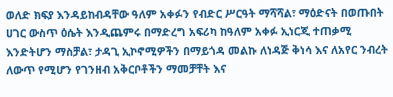ወለድ ክፍያ እንዳይከብዳቸው ዓለም አቀፉን የብድር ሥርዓት ማሻሻል፣ ማዕድናት በወጡበት ሀገር ውስጥ ዕሴት እንዲጨምሩ በማድረግ አፍሪካ ከዓለም አቀፉ ኢነርጂ ተጠቃሚ እንድትሆን ማስቻል፣ ታዳጊ ኢኮኖሚዎችን በማይጎዳ መልኩ ለነዳጅ ቅነሳ እና ለአየር ንብረት ለውጥ የሚሆን የገንዘብ አቅርቦቶችን ማመቻቸት እና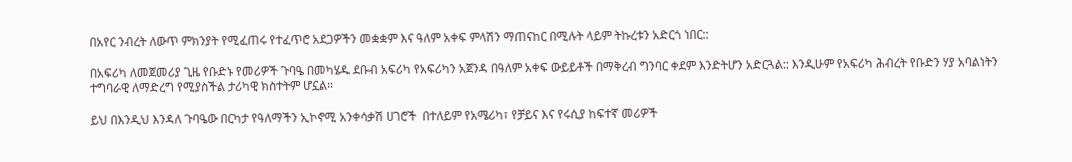በአየር ንብረት ለውጥ ምክንያት የሚፈጠሩ የተፈጥሮ አደጋዎችን መቋቋም እና ዓለም አቀፍ ምላሽን ማጠናከር በሚሉት ላይም ትኩረቱን አድርጎ ነበር::

በአፍሪካ ለመጀመሪያ ጊዜ የቡድኑ የመሪዎች ጉባዔ በመካሄዱ ደቡብ አፍሪካ የአፍሪካን አጀንዳ በዓለም አቀፍ ውይይቶች በማቅረብ ግንባር ቀደም እንድትሆን አድርጓል:: እንዲሁም የአፍሪካ ሕብረት የቡድን ሃያ አባልነትን ተግባራዊ ለማድረግ የሚያስችል ታሪካዊ ክስተትም ሆኗል።

ይህ በእንዲህ እንዳለ ጉባዔው በርካታ የዓለማችን ኢኮኖሚ አንቀሳቃሽ ሀገሮች  በተለይም የአሜሪካ፣ የቻይና እና የሩሲያ ከፍተኛ መሪዎች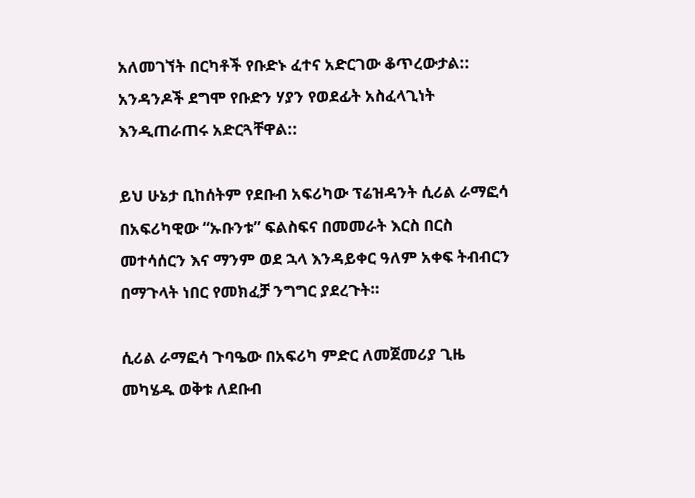አለመገኘት በርካቶች የቡድኑ ፈተና አድርገው ቆጥረውታል::  አንዳንዶች ደግሞ የቡድን ሃያን የወደፊት አስፈላጊነት እንዲጠራጠሩ አድርጓቸዋል::

ይህ ሁኔታ ቢከሰትም የደቡብ አፍሪካው ፕሬዝዳንት ሲሪል ራማፎሳ በአፍሪካዊው “ኡቡንቱ” ፍልስፍና በመመራት እርስ በርስ መተሳሰርን እና ማንም ወደ ኋላ እንዳይቀር ዓለም አቀፍ ትብብርን በማጉላት ነበር የመክፈቻ ንግግር ያደረጉት።

ሲሪል ራማፎሳ ጉባዔው በአፍሪካ ምድር ለመጀመሪያ ጊዜ መካሄዱ ወቅቱ ለደቡብ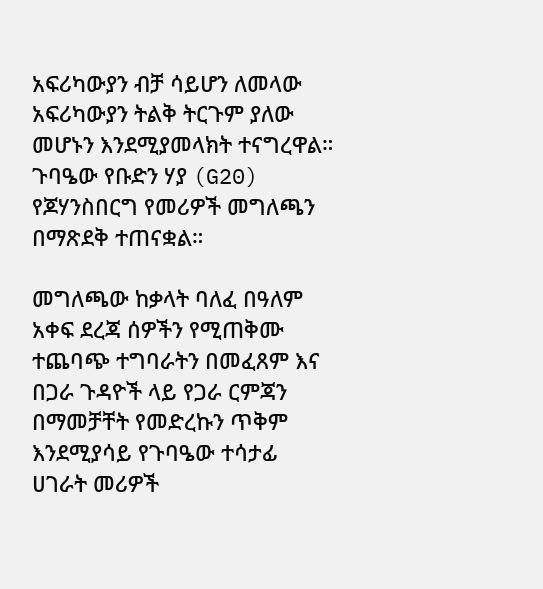አፍሪካውያን ብቻ ሳይሆን ለመላው አፍሪካውያን ትልቅ ትርጉም ያለው መሆኑን እንደሚያመላክት ተናግረዋል። ጉባዔው የቡድን ሃያ (G20) የጆሃንስበርግ የመሪዎች መግለጫን በማጽደቅ ተጠናቋል።

መግለጫው ከቃላት ባለፈ በዓለም አቀፍ ደረጃ ሰዎችን የሚጠቅሙ ተጨባጭ ተግባራትን በመፈጸም እና በጋራ ጉዳዮች ላይ የጋራ ርምጃን በማመቻቸት የመድረኩን ጥቅም እንደሚያሳይ የጉባዔው ተሳታፊ ሀገራት መሪዎች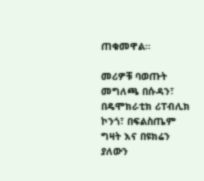ጠቁመዋል።

መሪዎቹ ባወጡት መግለጫ በሱዳን፣ በዴሞክራቲክ ሪፐብሊክ ኮንጎ፣ በፍልስጤም ግዛት እና በዩክሬን ያለውን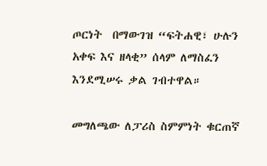ጦርነት  በማውገዝ “ፍትሐዊ፣ ሁሉን አቀፍ እና ዘላቂ” ሰላም ለማስፈን እንደሚሠሩ ቃል ገብተዋል።

መግለጫው ለፓሪስ ስምምነት ቁርጠኛ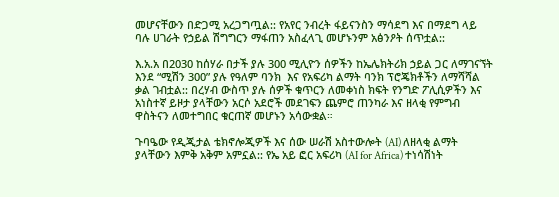መሆናቸውን በድጋሚ አረጋግጧል:: የአየር ንብረት ፋይናንስን ማሳደግ እና በማደግ ላይ ባሉ ሀገራት የኃይል ሽግግርን ማፋጠን አስፈላጊ መሆኑንም አፅንዖት ሰጥቷል::

እ.አ.አ በ2030 ከሰሃራ በታች ያሉ 300 ሚሊዮን ሰዎችን ከኤሌክትሪክ ኃይል ጋር ለማገናኘት እንደ “ሚሽን 300” ያሉ የዓለም ባንክ  እና የአፍሪካ ልማት ባንክ ፕሮጄክቶችን ለማሻሻል ቃል ገብቷል:: በረሃብ ውስጥ ያሉ ሰዎች ቁጥርን ለመቀነስ ክፍት የንግድ ፖሊሲዎችን እና አነስተኛ ይዞታ ያላቸውን አርሶ አደሮች መደገፍን ጨምሮ ጠንካራ እና ዘላቂ የምግብ ዋስትናን ለመተግበር ቁርጠኛ መሆኑን አሳውቋል።

ጉባዔው የዲጂታል ቴክኖሎጂዎች እና ሰው ሠራሽ አስተውሎት (AI) ለዘላቂ ልማት ያላቸውን እምቅ አቅም አምኗል:: የኤ አይ ፎር አፍሪካ (AI for Africa) ተነሳሽነት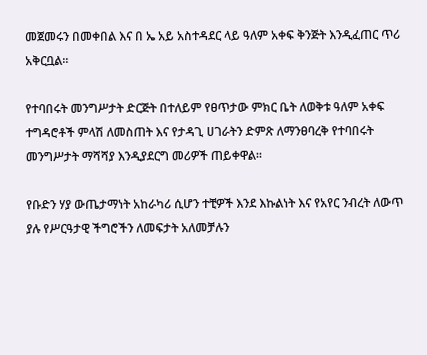መጀመሩን በመቀበል እና በ ኤ አይ አስተዳደር ላይ ዓለም አቀፍ ቅንጅት እንዲፈጠር ጥሪ አቅርቧል።

የተባበሩት መንግሥታት ድርጅት በተለይም የፀጥታው ምክር ቤት ለወቅቱ ዓለም አቀፍ ተግዳሮቶች ምላሽ ለመስጠት እና የታዳጊ ሀገራትን ድምጽ ለማንፀባረቅ የተባበሩት መንግሥታት ማሻሻያ እንዲያደርግ መሪዎች ጠይቀዋል።

የቡድን ሃያ ውጤታማነት አከራካሪ ሲሆን ተቺዎች እንደ እኩልነት እና የአየር ንብረት ለውጥ ያሉ የሥርዓታዊ ችግሮችን ለመፍታት አለመቻሉን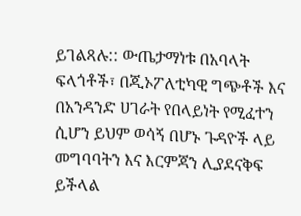ይገልጻሉ:: ውጤታማነቱ በአባላት ፍላጎቶች፣ በጂኦፖለቲካዊ ግጭቶች እና በአንዳንድ ሀገራት የበላይነት የሚፈተን ሲሆን ይህም ወሳኝ በሆኑ ጉዳዮች ላይ መግባባትን እና እርምጃን ሊያደናቅፍ ይችላል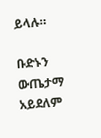ይላሉ።

ቡድኑን ውጤታማ አይደለም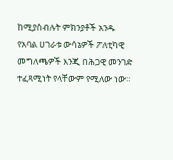ከሚያስብሉት ምክንያቶች አንዱ የአባል ሀገራቱ ውሳኔዎች ፖለቲካዊ መግለጫዎች እንጂ በሕጋዊ መንገድ ተፈጻሚነት የላቸውም የሚለው ነው።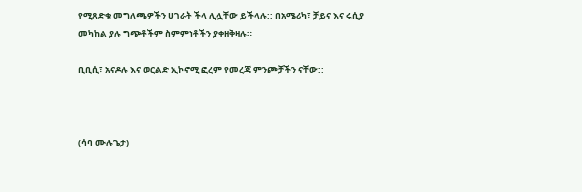የሚጸድቁ መግለጫዎችን ሀገራት ችላ ሊሏቸው ይችላሉ:: በአሜሪካ፣ ቻይና እና ሩሲያ መካከል ያሉ ግጭቶችም ስምምነቶችን ያቀዘቅዛሉ።

ቢቢሲ፣ አናዶሉ እና ወርልድ ኢኮኖሚ ፎረም የመረጃ ምንጮቻችን ናቸው::



(ሳባ ሙሉጌታ)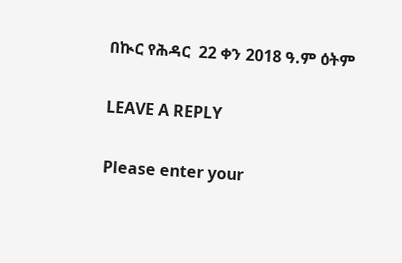በኲር የሕዳር  22 ቀን 2018 ዓ.ም ዕትም

LEAVE A REPLY

Please enter your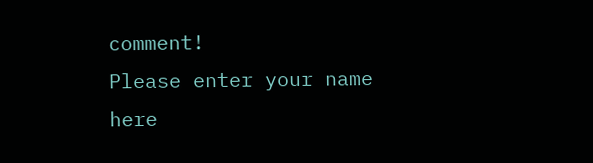comment!
Please enter your name here